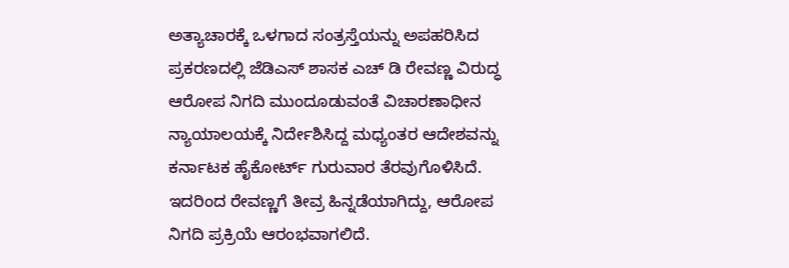ಅತ್ಯಾಚಾರಕ್ಕೆ ಒಳಗಾದ ಸಂತ್ರಸ್ತೆಯನ್ನು ಅಪಹರಿಸಿದ ಪ್ರಕರಣದಲ್ಲಿ ಜೆಡಿಎಸ್ ಶಾಸಕ ಎಚ್ ಡಿ ರೇವಣ್ಣ ವಿರುದ್ಧ ಆರೋಪ ನಿಗದಿ ಮುಂದೂಡುವಂತೆ ವಿಚಾರಣಾಧೀನ ನ್ಯಾಯಾಲಯಕ್ಕೆ ನಿರ್ದೇಶಿಸಿದ್ದ ಮಧ್ಯಂತರ ಆದೇಶವನ್ನು ಕರ್ನಾಟಕ ಹೈಕೋರ್ಟ್ ಗುರುವಾರ ತೆರವುಗೊಳಿಸಿದೆ. ಇದರಿಂದ ರೇವಣ್ಣಗೆ ತೀವ್ರ ಹಿನ್ನಡೆಯಾಗಿದ್ದು, ಆರೋಪ ನಿಗದಿ ಪ್ರಕ್ರಿಯೆ ಆರಂಭವಾಗಲಿದೆ.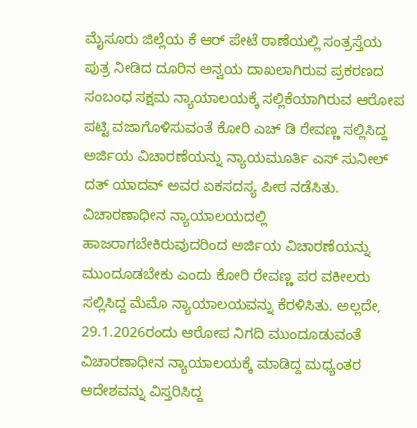ಮೈಸೂರು ಜಿಲ್ಲೆಯ ಕೆ ಆರ್ ಪೇಟೆ ಠಾಣೆಯಲ್ಲಿ ಸಂತ್ರಸ್ತೆಯ ಪುತ್ರ ನೀಡಿದ ದೂರಿನ ಅನ್ವಯ ದಾಖಲಾಗಿರುವ ಪ್ರಕರಣದ ಸಂಬಂಧ ಸಕ್ಷಮ ನ್ಯಾಯಾಲಯಕ್ಕೆ ಸಲ್ಲಿಕೆಯಾಗಿರುವ ಆರೋಪ ಪಟ್ಟಿ ವಜಾಗೊಳಿಸುವಂತೆ ಕೋರಿ ಎಚ್ ಡಿ ರೇವಣ್ಣ ಸಲ್ಲಿಸಿದ್ದ ಅರ್ಜಿಯ ವಿಚಾರಣೆಯನ್ನು ನ್ಯಾಯಮೂರ್ತಿ ಎಸ್ ಸುನೀಲ್ ದತ್ ಯಾದವ್ ಅವರ ಏಕಸದಸ್ಯ ಪೀಠ ನಡೆಸಿತು.
ವಿಚಾರಣಾಧೀನ ನ್ಯಾಯಾಲಯದಲ್ಲಿ ಹಾಜರಾಗಬೇಕಿರುವುದರಿಂದ ಅರ್ಜಿಯ ವಿಚಾರಣೆಯನ್ನು ಮುಂದೂಡಬೇಕು ಎಂದು ಕೋರಿ ರೇವಣ್ಣ ಪರ ವಕೀಲರು ಸಲ್ಲಿಸಿದ್ದ ಮೆಮೊ ನ್ಯಾಯಾಲಯವನ್ನು ಕೆರಳಿಸಿತು. ಅಲ್ಲದೇ, 29.1.2026ರಂದು ಆರೋಪ ನಿಗದಿ ಮುಂದೂಡುವಂತೆ ವಿಚಾರಣಾಧೀನ ನ್ಯಾಯಾಲಯಕ್ಕೆ ಮಾಡಿದ್ದ ಮಧ್ಯಂತರ ಆದೇಶವನ್ನು ವಿಸ್ತರಿಸಿದ್ದ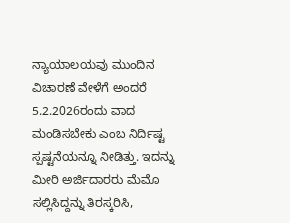ನ್ಯಾಯಾಲಯವು ಮುಂದಿನ ವಿಚಾರಣೆ ವೇಳೆಗೆ ಅಂದರೆ 5.2.2026ರಂದು ವಾದ ಮಂಡಿಸಬೇಕು ಎಂಬ ನಿರ್ದಿಷ್ಟ ಸ್ಪಷ್ಟನೆಯನ್ನೂ ನೀಡಿತ್ತು. ಇದನ್ನು ಮೀರಿ ಅರ್ಜಿದಾರರು ಮೆಮೊ ಸಲ್ಲಿಸಿದ್ದನ್ನು ತಿರಸ್ಕರಿಸಿ,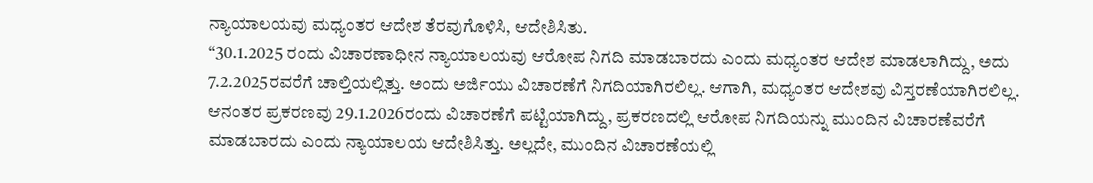ನ್ಯಾಯಾಲಯವು ಮಧ್ಯಂತರ ಆದೇಶ ತೆರವುಗೊಳಿಸಿ, ಆದೇಶಿಸಿತು.
“30.1.2025 ರಂದು ವಿಚಾರಣಾಧೀನ ನ್ಯಾಯಾಲಯವು ಆರೋಪ ನಿಗದಿ ಮಾಡಬಾರದು ಎಂದು ಮಧ್ಯಂತರ ಆದೇಶ ಮಾಡಲಾಗಿದ್ದು, ಅದು 7.2.2025ರವರೆಗೆ ಚಾಲ್ತಿಯಲ್ಲಿತ್ತು. ಅಂದು ಅರ್ಜಿಯು ವಿಚಾರಣೆಗೆ ನಿಗದಿಯಾಗಿರಲಿಲ್ಲ. ಆಗಾಗಿ, ಮಧ್ಯಂತರ ಆದೇಶವು ವಿಸ್ತರಣೆಯಾಗಿರಲಿಲ್ಲ. ಆನಂತರ ಪ್ರಕರಣವು 29.1.2026ರಂದು ವಿಚಾರಣೆಗೆ ಪಟ್ಟಿಯಾಗಿದ್ದು, ಪ್ರಕರಣದಲ್ಲಿ ಆರೋಪ ನಿಗದಿಯನ್ನು ಮುಂದಿನ ವಿಚಾರಣೆವರೆಗೆ ಮಾಡಬಾರದು ಎಂದು ನ್ಯಾಯಾಲಯ ಆದೇಶಿಸಿತ್ತು. ಅಲ್ಲದೇ, ಮುಂದಿನ ವಿಚಾರಣೆಯಲ್ಲಿ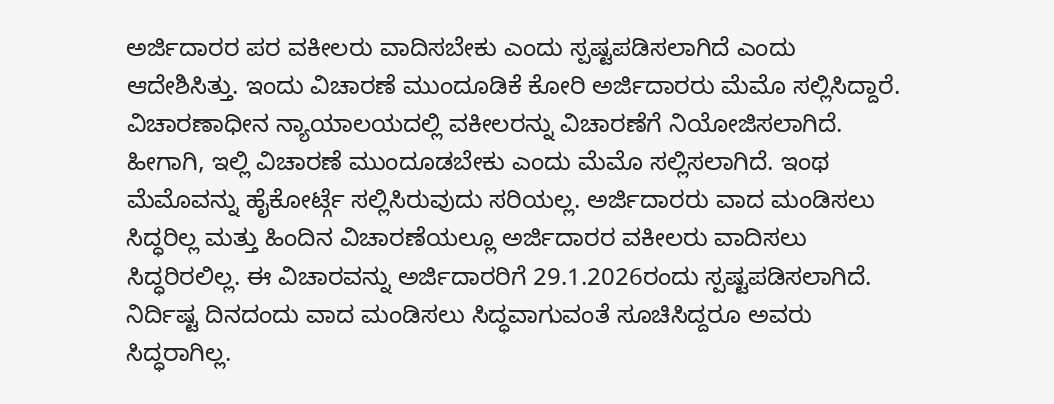ಅರ್ಜಿದಾರರ ಪರ ವಕೀಲರು ವಾದಿಸಬೇಕು ಎಂದು ಸ್ಪಷ್ಟಪಡಿಸಲಾಗಿದೆ ಎಂದು ಆದೇಶಿಸಿತ್ತು. ಇಂದು ವಿಚಾರಣೆ ಮುಂದೂಡಿಕೆ ಕೋರಿ ಅರ್ಜಿದಾರರು ಮೆಮೊ ಸಲ್ಲಿಸಿದ್ದಾರೆ. ವಿಚಾರಣಾಧೀನ ನ್ಯಾಯಾಲಯದಲ್ಲಿ ವಕೀಲರನ್ನು ವಿಚಾರಣೆಗೆ ನಿಯೋಜಿಸಲಾಗಿದೆ. ಹೀಗಾಗಿ, ಇಲ್ಲಿ ವಿಚಾರಣೆ ಮುಂದೂಡಬೇಕು ಎಂದು ಮೆಮೊ ಸಲ್ಲಿಸಲಾಗಿದೆ. ಇಂಥ ಮೆಮೊವನ್ನು ಹೈಕೋರ್ಟ್ಗೆ ಸಲ್ಲಿಸಿರುವುದು ಸರಿಯಲ್ಲ. ಅರ್ಜಿದಾರರು ವಾದ ಮಂಡಿಸಲು ಸಿದ್ಧರಿಲ್ಲ ಮತ್ತು ಹಿಂದಿನ ವಿಚಾರಣೆಯಲ್ಲೂ ಅರ್ಜಿದಾರರ ವಕೀಲರು ವಾದಿಸಲು ಸಿದ್ಧರಿರಲಿಲ್ಲ. ಈ ವಿಚಾರವನ್ನು ಅರ್ಜಿದಾರರಿಗೆ 29.1.2026ರಂದು ಸ್ಪಷ್ಟಪಡಿಸಲಾಗಿದೆ. ನಿರ್ದಿಷ್ಟ ದಿನದಂದು ವಾದ ಮಂಡಿಸಲು ಸಿದ್ಧವಾಗುವಂತೆ ಸೂಚಿಸಿದ್ದರೂ ಅವರು ಸಿದ್ಧರಾಗಿಲ್ಲ.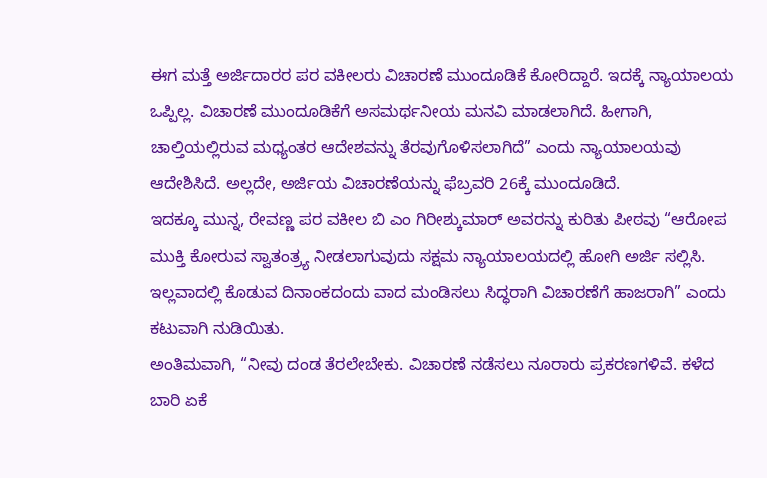ಈಗ ಮತ್ತೆ ಅರ್ಜಿದಾರರ ಪರ ವಕೀಲರು ವಿಚಾರಣೆ ಮುಂದೂಡಿಕೆ ಕೋರಿದ್ದಾರೆ. ಇದಕ್ಕೆ ನ್ಯಾಯಾಲಯ ಒಪ್ಪಿಲ್ಲ. ವಿಚಾರಣೆ ಮುಂದೂಡಿಕೆಗೆ ಅಸಮರ್ಥನೀಯ ಮನವಿ ಮಾಡಲಾಗಿದೆ. ಹೀಗಾಗಿ, ಚಾಲ್ತಿಯಲ್ಲಿರುವ ಮಧ್ಯಂತರ ಆದೇಶವನ್ನು ತೆರವುಗೊಳಿಸಲಾಗಿದೆ” ಎಂದು ನ್ಯಾಯಾಲಯವು ಆದೇಶಿಸಿದೆ. ಅಲ್ಲದೇ, ಅರ್ಜಿಯ ವಿಚಾರಣೆಯನ್ನು ಫೆಬ್ರವರಿ 26ಕ್ಕೆ ಮುಂದೂಡಿದೆ.
ಇದಕ್ಕೂ ಮುನ್ನ, ರೇವಣ್ಣ ಪರ ವಕೀಲ ಬಿ ಎಂ ಗಿರೀಶ್ಕುಮಾರ್ ಅವರನ್ನು ಕುರಿತು ಪೀಠವು “ಆರೋಪ ಮುಕ್ತಿ ಕೋರುವ ಸ್ವಾತಂತ್ರ್ಯ ನೀಡಲಾಗುವುದು ಸಕ್ಷಮ ನ್ಯಾಯಾಲಯದಲ್ಲಿ ಹೋಗಿ ಅರ್ಜಿ ಸಲ್ಲಿಸಿ. ಇಲ್ಲವಾದಲ್ಲಿ ಕೊಡುವ ದಿನಾಂಕದಂದು ವಾದ ಮಂಡಿಸಲು ಸಿದ್ಧರಾಗಿ ವಿಚಾರಣೆಗೆ ಹಾಜರಾಗಿ” ಎಂದು ಕಟುವಾಗಿ ನುಡಿಯಿತು.
ಅಂತಿಮವಾಗಿ, “ನೀವು ದಂಡ ತೆರಲೇಬೇಕು. ವಿಚಾರಣೆ ನಡೆಸಲು ನೂರಾರು ಪ್ರಕರಣಗಳಿವೆ. ಕಳೆದ ಬಾರಿ ಏಕೆ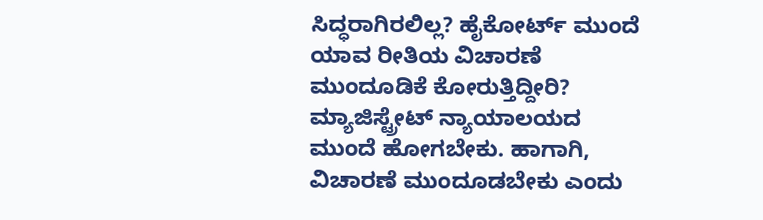ಸಿದ್ಧರಾಗಿರಲಿಲ್ಲ? ಹೈಕೋರ್ಟ್ ಮುಂದೆ ಯಾವ ರೀತಿಯ ವಿಚಾರಣೆ ಮುಂದೂಡಿಕೆ ಕೋರುತ್ತಿದ್ದೀರಿ? ಮ್ಯಾಜಿಸ್ಟ್ರೇಟ್ ನ್ಯಾಯಾಲಯದ ಮುಂದೆ ಹೋಗಬೇಕು. ಹಾಗಾಗಿ, ವಿಚಾರಣೆ ಮುಂದೂಡಬೇಕು ಎಂದು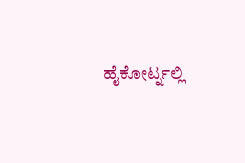ಹೈಕೋರ್ಟ್ನಲ್ಲಿ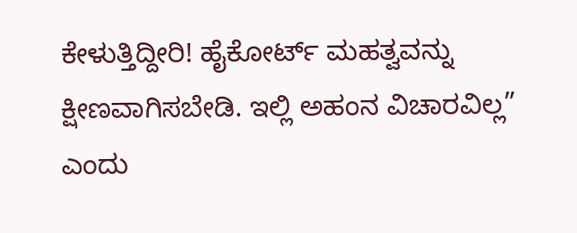ಕೇಳುತ್ತಿದ್ದೀರಿ! ಹೈಕೋರ್ಟ್ ಮಹತ್ವವನ್ನು ಕ್ಷೀಣವಾಗಿಸಬೇಡಿ. ಇಲ್ಲಿ ಅಹಂನ ವಿಚಾರವಿಲ್ಲ” ಎಂದು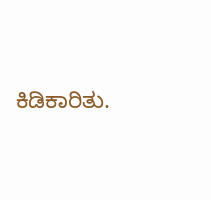ಕಿಡಿಕಾರಿತು.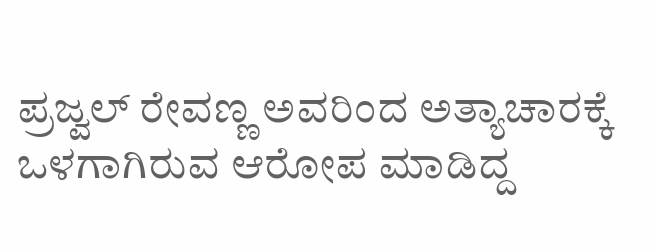ಪ್ರಜ್ವಲ್ ರೇವಣ್ಣ ಅವರಿಂದ ಅತ್ಯಾಚಾರಕ್ಕೆ ಒಳಗಾಗಿರುವ ಆರೋಪ ಮಾಡಿದ್ದ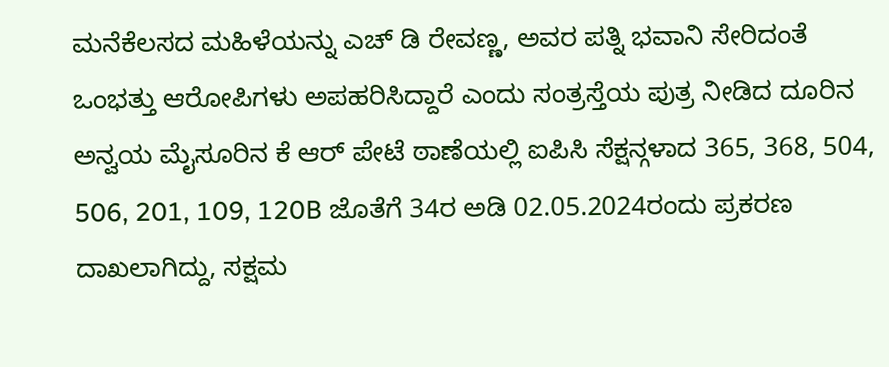ಮನೆಕೆಲಸದ ಮಹಿಳೆಯನ್ನು ಎಚ್ ಡಿ ರೇವಣ್ಣ, ಅವರ ಪತ್ನಿ ಭವಾನಿ ಸೇರಿದಂತೆ ಒಂಭತ್ತು ಆರೋಪಿಗಳು ಅಪಹರಿಸಿದ್ದಾರೆ ಎಂದು ಸಂತ್ರಸ್ತೆಯ ಪುತ್ರ ನೀಡಿದ ದೂರಿನ ಅನ್ವಯ ಮೈಸೂರಿನ ಕೆ ಆರ್ ಪೇಟೆ ಠಾಣೆಯಲ್ಲಿ ಐಪಿಸಿ ಸೆಕ್ಷನ್ಗಳಾದ 365, 368, 504, 506, 201, 109, 120B ಜೊತೆಗೆ 34ರ ಅಡಿ 02.05.2024ರಂದು ಪ್ರಕರಣ ದಾಖಲಾಗಿದ್ದು, ಸಕ್ಷಮ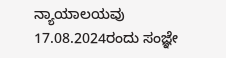ನ್ಯಾಯಾಲಯವು 17.08.2024ರಂದು ಸಂಜ್ಞೇ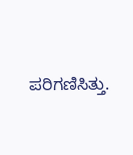ಪರಿಗಣಿಸಿತ್ತು.